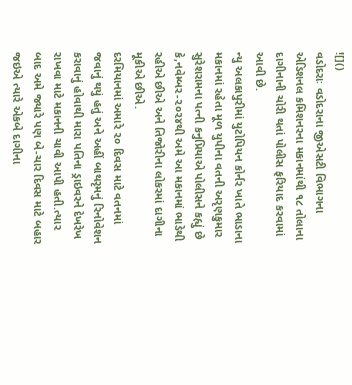![]()
વડોદરાઃ વડોદરાના જીએસટી વિભાગના એડિશનલ કમિશનરના મકાનમાંથી ૧૮ તોલાના દાગીનાની ચોરી થતાં પોલીસ ફરિયાદ કરવામાં આવી છે.
ન્યુ અલકાપુરીમાં યુટોપિયન કોર્નર ખાતે ભાડાના મકાનમાં રહેતા મૂળ યુપીના વતની અરૃણકુમાર સુરેશરામના પત્ની કનુપ્રિયાએ પોલીસને કહ્યું છે કે,નવેમ્બર-૨૦૨૪થી અમે આ મકાનમાં ભાડેથી રહીએ છીએ અને તિજોરીના લોકરમાં દાગીના મૂકીએ છીએ.
દરમિયાનમાં અમારે ૨૦ દિવસ માટે વતનમાં જવાનું થયું હતું અને અહીં બાથરૃમનું રિનોવેશન કરાવાનું હોવાથી મારા પતિના ડ્રાઇવરને દેખરેખ રાખવા માટે મકાનની ચાવી આપી હતી.ત્યાર બાદ અમે જ્યારે પણ બે-ચાર દિવસ માટે બહાર જઇએ ત્યારે એકબે દાગીના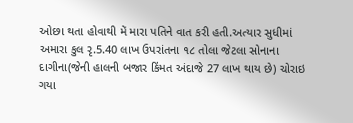ઓછા થતા હોવાથી મેં મારા પતિને વાત કરી હતી.અત્યાર સુધીમાં અમારા કુલ રૃ.5.40 લાખ ઉપરાંતના ૧૮ તોલા જેટલા સોનાના દાગીના(જેની હાલની બજાર કિંમત અંદાજે 27 લાખ થાય છે) ચોરાઇ ગયા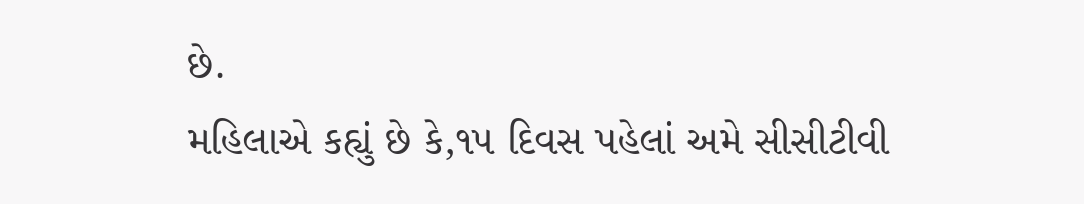છે.
મહિલાએ કહ્યું છે કે,૧૫ દિવસ પહેલાં અમે સીસીટીવી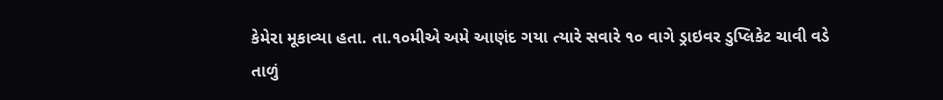કેમેરા મૂકાવ્યા હતા. તા.૧૦મીએ અમે આણંદ ગયા ત્યારે સવારે ૧૦ વાગે ડ્રાઇવર ડુપ્લિકેટ ચાવી વડે તાળું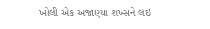ખોલી એક અજાણ્યા શખ્સને લઇ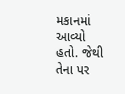મકાનમાં આવ્યો હતો. જેથી તેના પર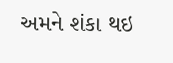અમને શંકા થઇ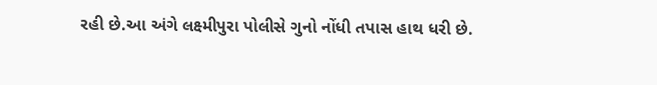રહી છે.આ અંગે લક્ષ્મીપુરા પોલીસે ગુનો નોંધી તપાસ હાથ ધરી છે.